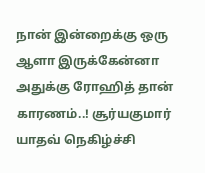நான் இன்றைக்கு ஒரு ஆளா இருக்கேன்னா அதுக்கு ரோஹித் தான் காரணம்..! சூர்யகுமார் யாதவ் நெகிழ்ச்சி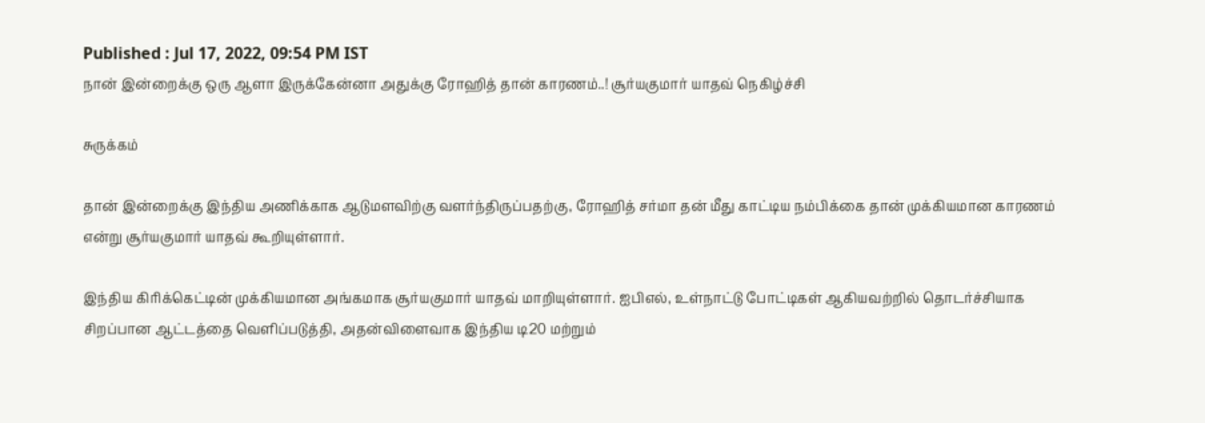Published : Jul 17, 2022, 09:54 PM IST
நான் இன்றைக்கு ஒரு ஆளா இருக்கேன்னா அதுக்கு ரோஹித் தான் காரணம்..! சூர்யகுமார் யாதவ் நெகிழ்ச்சி

சுருக்கம்

தான் இன்றைக்கு இந்திய அணிக்காக ஆடுமளவிற்கு வளர்ந்திருப்பதற்கு, ரோஹித் சர்மா தன் மீது காட்டிய நம்பிக்கை தான் முக்கியமான காரணம் என்று சூர்யகுமார் யாதவ் கூறியுள்ளார்.

இந்திய கிரிக்கெட்டின் முக்கியமான அங்கமாக சூர்யகுமார் யாதவ் மாறியுள்ளார். ஐபிஎல், உள்நாட்டு போட்டிகள் ஆகியவற்றில் தொடர்ச்சியாக சிறப்பான ஆட்டத்தை வெளிப்படுத்தி, அதன்விளைவாக இந்திய டி20 மற்றும்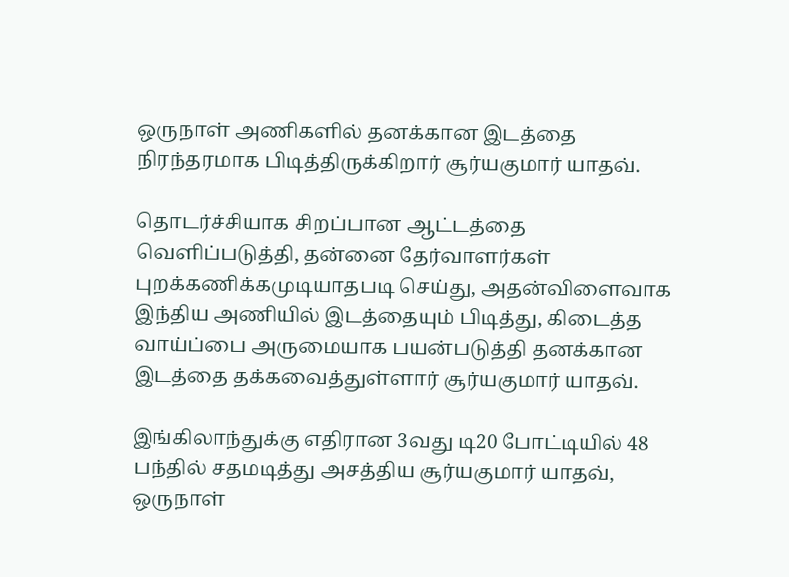ஒருநாள் அணிகளில் தனக்கான இடத்தை நிரந்தரமாக பிடித்திருக்கிறார் சூர்யகுமார் யாதவ்.

தொடர்ச்சியாக சிறப்பான ஆட்டத்தை வெளிப்படுத்தி, தன்னை தேர்வாளர்கள் புறக்கணிக்கமுடியாதபடி செய்து, அதன்விளைவாக இந்திய அணியில் இடத்தையும் பிடித்து, கிடைத்த வாய்ப்பை அருமையாக பயன்படுத்தி தனக்கான இடத்தை தக்கவைத்துள்ளார் சூர்யகுமார் யாதவ்.

இங்கிலாந்துக்கு எதிரான 3வது டி20 போட்டியில் 48 பந்தில் சதமடித்து அசத்திய சூர்யகுமார் யாதவ், ஒருநாள்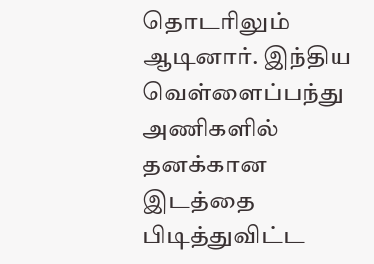தொடரிலும் ஆடினார். இந்திய வெள்ளைப்பந்து அணிகளில் தனக்கான இடத்தை பிடித்துவிட்ட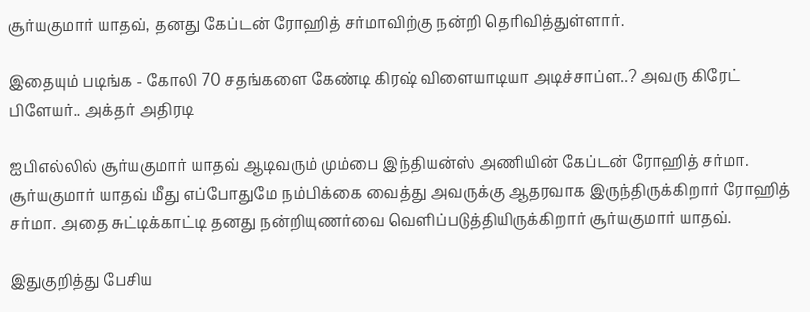சூர்யகுமார் யாதவ், தனது கேப்டன் ரோஹித் சர்மாவிற்கு நன்றி தெரிவித்துள்ளார்.

இதையும் படிங்க - கோலி 70 சதங்களை கேண்டி கிரஷ் விளையாடியா அடிச்சாப்ள..? அவரு கிரேட் பிளேயர்.. அக்தர் அதிரடி

ஐபிஎல்லில் சூர்யகுமார் யாதவ் ஆடிவரும் மும்பை இந்தியன்ஸ் அணியின் கேப்டன் ரோஹித் சர்மா. சூர்யகுமார் யாதவ் மீது எப்போதுமே நம்பிக்கை வைத்து அவருக்கு ஆதரவாக இருந்திருக்கிறார் ரோஹித் சர்மா. அதை சுட்டிக்காட்டி தனது நன்றியுணர்வை வெளிப்படுத்தியிருக்கிறார் சூர்யகுமார் யாதவ்.

இதுகுறித்து பேசிய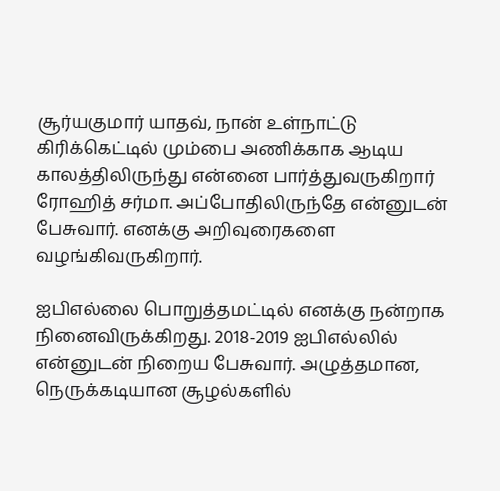சூர்யகுமார் யாதவ், நான் உள்நாட்டு கிரிக்கெட்டில் மும்பை அணிக்காக ஆடிய காலத்திலிருந்து என்னை பார்த்துவருகிறார் ரோஹித் சர்மா. அப்போதிலிருந்தே என்னுடன் பேசுவார். எனக்கு அறிவுரைகளை வழங்கிவருகிறார்.

ஐபிஎல்லை பொறுத்தமட்டில் எனக்கு நன்றாக நினைவிருக்கிறது. 2018-2019 ஐபிஎல்லில் என்னுடன் நிறைய பேசுவார். அழுத்தமான, நெருக்கடியான சூழல்களில்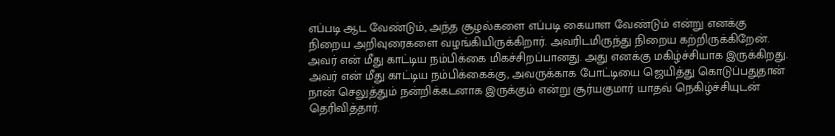எப்படி ஆட வேண்டும், அந்த சூழல்களை எப்படி கையாள வேண்டும் என்று எனக்கு நிறைய அறிவுரைகளை வழங்கியிருக்கிறார். அவரிடமிருந்து நிறைய கற்றிருக்கிறேன். அவர் என் மீது காட்டிய நம்பிக்கை மிகச்சிறப்பானது. அது எனக்கு மகிழ்ச்சியாக இருக்கிறது.  அவர் என் மீது காட்டிய நம்பிக்கைக்கு, அவருக்காக போட்டியை ஜெயித்து கொடுப்பதுதான் நான் செலுத்தும் நன்றிக்கடனாக இருக்கும் என்று சூர்யகுமார் யாதவ் நெகிழ்ச்சியுடன் தெரிவித்தார்.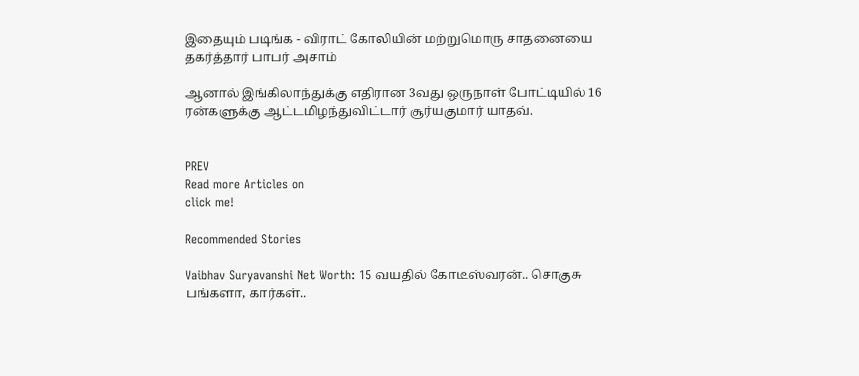இதையும் படிங்க - விராட் கோலியின் மற்றுமொரு சாதனையை தகர்த்தார் பாபர் அசாம்

ஆனால் இங்கிலாந்துக்கு எதிரான 3வது ஒருநாள் போட்டியில் 16 ரன்களுக்கு ஆட்டமிழந்துவிட்டார் சூர்யகுமார் யாதவ்.


PREV
Read more Articles on
click me!

Recommended Stories

Vaibhav Suryavanshi Net Worth: 15 வயதில் கோடீஸ்வரன்.. சொகுசு பங்களா, கார்கள்..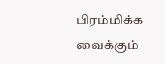பிரம்மிக்க வைக்கும்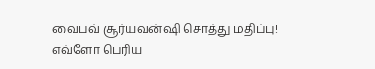வைபவ் சூர்யவன்ஷி சொத்து மதிப்பு!
எவ்ளோ பெரிய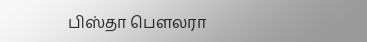பிஸ்தா பெளலரா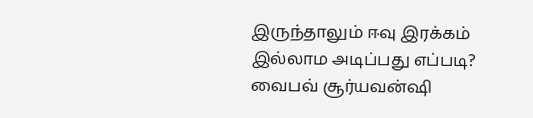இருந்தாலும் ஈவு இரக்கம் இல்லாம அடிப்பது எப்படி? வைபவ் சூர்யவன்ஷி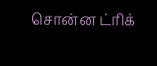சொன்ன ட்ரிக்